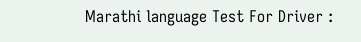Marathi language Test For Driver :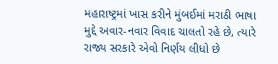મહારાષ્ટ્રમાં ખાસ કરીને મુંબઈમાં મરાઠી ભાષા મુદ્દે અવાર-નવાર વિવાદ ચાલતો રહે છે, ત્યારે રાજ્ય સરકારે એવો નિર્ણય લીધો છે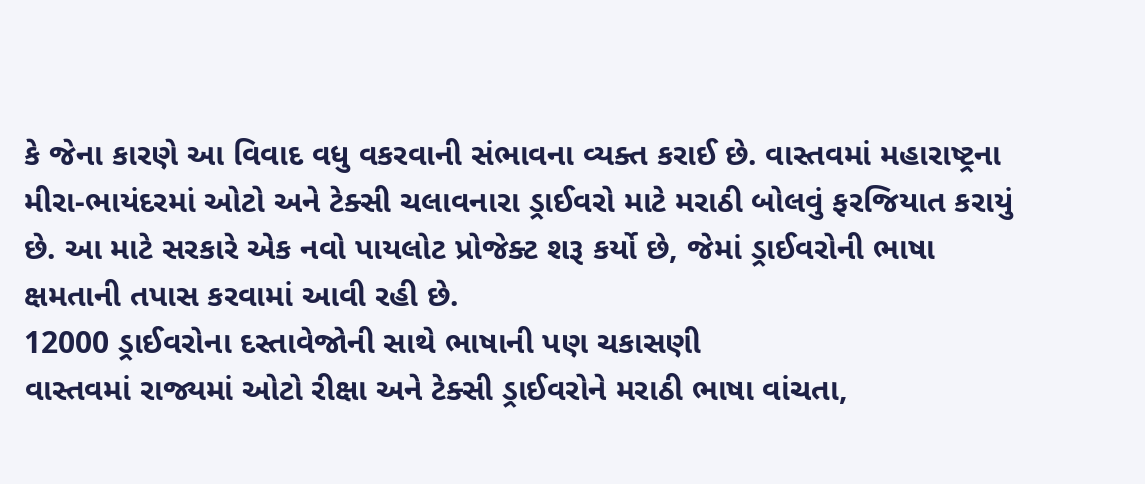કે જેના કારણે આ વિવાદ વધુ વકરવાની સંભાવના વ્યક્ત કરાઈ છે. વાસ્તવમાં મહારાષ્ટ્રના મીરા-ભાયંદરમાં ઓટો અને ટેક્સી ચલાવનારા ડ્રાઈવરો માટે મરાઠી બોલવું ફરજિયાત કરાયું છે. આ માટે સરકારે એક નવો પાયલોટ પ્રોજેક્ટ શરૂ કર્યો છે, જેમાં ડ્રાઈવરોની ભાષા ક્ષમતાની તપાસ કરવામાં આવી રહી છે.
12000 ડ્રાઈવરોના દસ્તાવેજોની સાથે ભાષાની પણ ચકાસણી
વાસ્તવમાં રાજ્યમાં ઓટો રીક્ષા અને ટેક્સી ડ્રાઈવરોને મરાઠી ભાષા વાંચતા,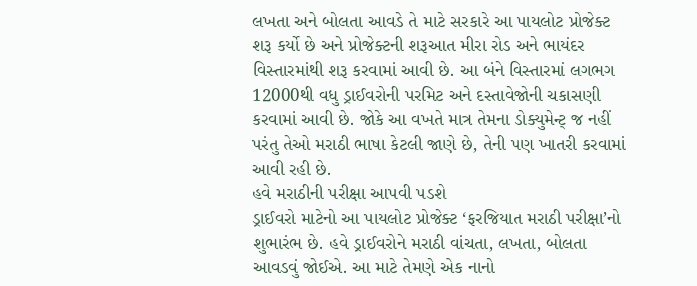લખતા અને બોલતા આવડે તે માટે સરકારે આ પાયલોટ પ્રોજેક્ટ શરૂ કર્યો છે અને પ્રોજેક્ટની શરૂઆત મીરા રોડ અને ભાયંદર વિસ્તારમાંથી શરૂ કરવામાં આવી છે. આ બંને વિસ્તારમાં લગભગ 12000થી વધુ ડ્રાઈવરોની પરમિટ અને દસ્તાવેજોની ચકાસણી કરવામાં આવી છે. જોકે આ વખતે માત્ર તેમના ડોક્યુમેન્ટ્ જ નહીં પરંતુ તેઓ મરાઠી ભાષા કેટલી જાણે છે, તેની પણ ખાતરી કરવામાં આવી રહી છે.
હવે મરાઠીની પરીક્ષા આપવી પડશે
ડ્રાઈવરો માટેનો આ પાયલોટ પ્રોજેક્ટ ‘ફરજિયાત મરાઠી પરીક્ષા’નો શુભારંભ છે. હવે ડ્રાઈવરોને મરાઠી વાંચતા, લખતા, બોલતા આવડવું જોઈએ. આ માટે તેમણે એક નાનો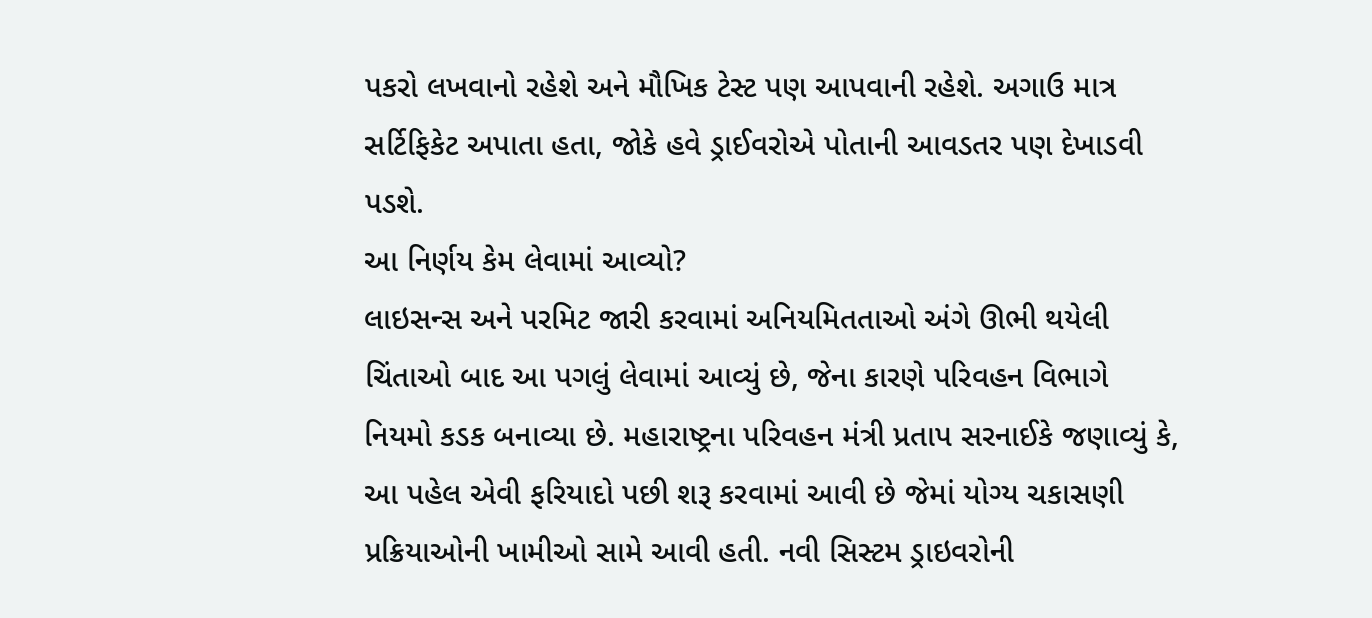પકરો લખવાનો રહેશે અને મૌખિક ટેસ્ટ પણ આપવાની રહેશે. અગાઉ માત્ર સર્ટિફિકેટ અપાતા હતા, જોકે હવે ડ્રાઈવરોએ પોતાની આવડતર પણ દેખાડવી પડશે.
આ નિર્ણય કેમ લેવામાં આવ્યો?
લાઇસન્સ અને પરમિટ જારી કરવામાં અનિયમિતતાઓ અંગે ઊભી થયેલી ચિંતાઓ બાદ આ પગલું લેવામાં આવ્યું છે, જેના કારણે પરિવહન વિભાગે નિયમો કડક બનાવ્યા છે. મહારાષ્ટ્રના પરિવહન મંત્રી પ્રતાપ સરનાઈકે જણાવ્યું કે, આ પહેલ એવી ફરિયાદો પછી શરૂ કરવામાં આવી છે જેમાં યોગ્ય ચકાસણી પ્રક્રિયાઓની ખામીઓ સામે આવી હતી. નવી સિસ્ટમ ડ્રાઇવરોની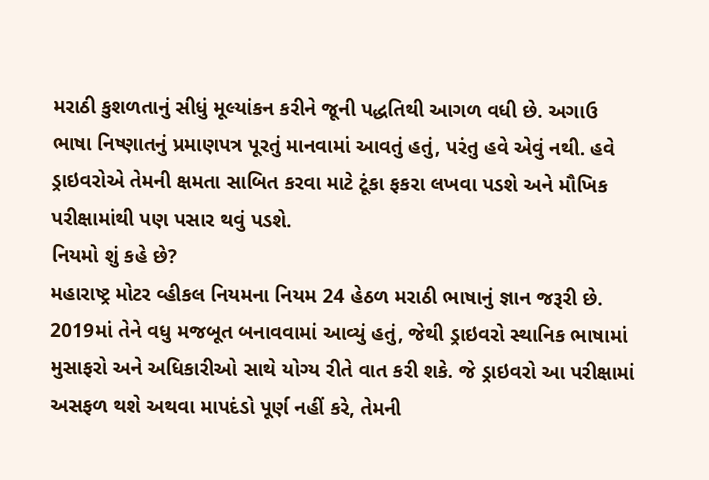મરાઠી કુશળતાનું સીધું મૂલ્યાંકન કરીને જૂની પદ્ધતિથી આગળ વધી છે. અગાઉ ભાષા નિષ્ણાતનું પ્રમાણપત્ર પૂરતું માનવામાં આવતું હતું, પરંતુ હવે એવું નથી. હવે ડ્રાઇવરોએ તેમની ક્ષમતા સાબિત કરવા માટે ટૂંકા ફકરા લખવા પડશે અને મૌખિક પરીક્ષામાંથી પણ પસાર થવું પડશે.
નિયમો શું કહે છે?
મહારાષ્ટ્ર મોટર વ્હીકલ નિયમના નિયમ 24 હેઠળ મરાઠી ભાષાનું જ્ઞાન જરૂરી છે. 2019માં તેને વધુ મજબૂત બનાવવામાં આવ્યું હતું, જેથી ડ્રાઇવરો સ્થાનિક ભાષામાં મુસાફરો અને અધિકારીઓ સાથે યોગ્ય રીતે વાત કરી શકે. જે ડ્રાઇવરો આ પરીક્ષામાં અસફળ થશે અથવા માપદંડો પૂર્ણ નહીં કરે, તેમની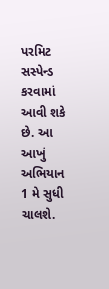પરમિટ સસ્પેન્ડ કરવામાં આવી શકે છે. આ આખું અભિયાન 1 મે સુધી ચાલશે.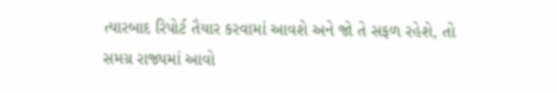ત્યારબાદ રિપોર્ટ તૈયાર કરવામાં આવશે અને જો તે સફળ રહેશે, તો સમગ્ર રાજ્યમાં આવો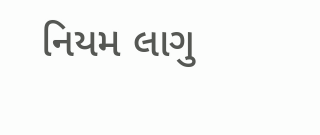નિયમ લાગુ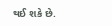થઈ શકે છે.